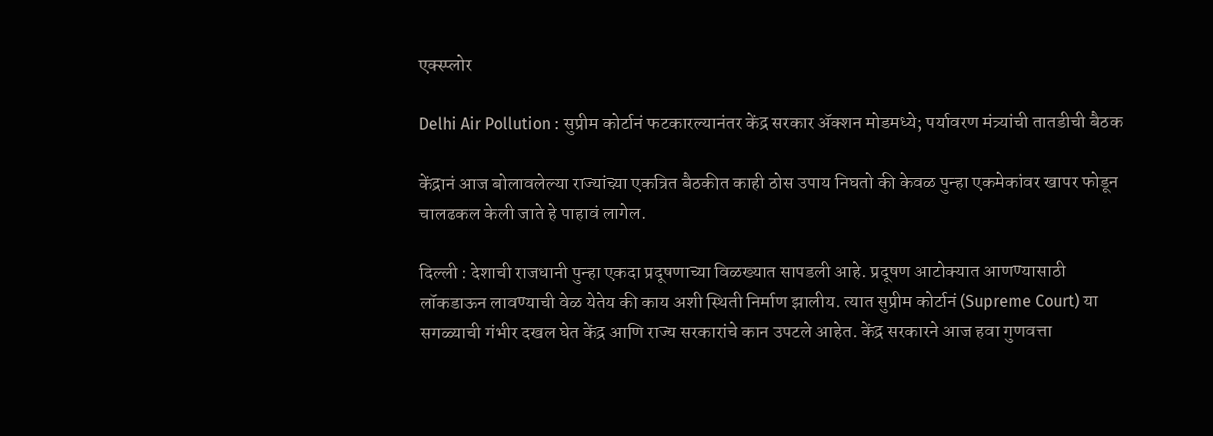एक्स्प्लोर

Delhi Air Pollution : सुप्रीम कोर्टानं फटकारल्यानंतर केंद्र सरकार अ‍ॅक्शन मोडमध्ये; पर्यावरण मंत्र्यांची तातडीची बैठक

केंद्रानं आज बोलावलेल्या राज्यांच्य़ा एकत्रित बैठकीत काही ठोस उपाय निघतो की केवळ पुन्हा एकमेकांवर खापर फोडून चालढकल केली जाते हे पाहावं लागेल.

दिल्ली : देशाची राजधानी पुन्हा एकदा प्रदूषणाच्या विळख्यात सापडली आहे. प्रदूषण आटोक्यात आणण्यासाठी लॉकडाऊन लावण्याची वेळ येतेय की काय अशी स्थिती निर्माण झालीय. त्यात सुप्रीम कोर्टानं (Supreme Court) या सगळ्याची गंभीर दखल घेत केंद्र आणि राज्य सरकारांचे कान उपटले आहेत. केंद्र सरकारने आज हवा गुणवत्ता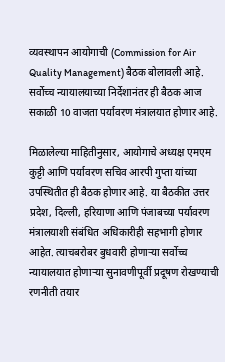व्यवस्थापन आयोगाची (Commission for Air Quality Management) बैठक बोलावली आहे. सर्वोच्च न्यायालयाच्या निर्देशानंतर ही बैठक आज सकाळी 10 वाजता पर्यावरण मंत्रालयात होणार आहे.

मिळालेल्या माहितीनुसार, आयोगाचे अध्यक्ष एमएम कुट्टी आणि पर्यावरण सचिव आरपी गुप्ता यांच्या उपस्थितीत ही बैठक होणार आहे. या बैठकीत उत्तर प्रदेश, दिल्ली, हरियाणा आणि पंजाबच्या पर्यावरण मंत्रालयाशी संबंधित अधिकारीही सहभागी होणार आहेत. त्याचबरोबर बुधवारी होणाऱ्या सर्वोच्च न्यायालयात होणाऱ्या सुनावणीपूर्वी प्रदूषण रोखण्याची रणनीती तयार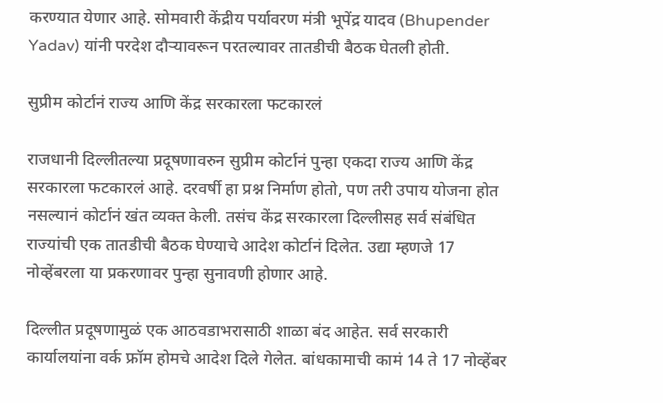करण्यात येणार आहे. सोमवारी केंद्रीय पर्यावरण मंत्री भूपेंद्र यादव (Bhupender Yadav) यांनी परदेश दौऱ्यावरून परतल्यावर तातडीची बैठक घेतली होती.

सुप्रीम कोर्टानं राज्य आणि केंद्र सरकारला फटकारलं

राजधानी दिल्लीतल्या प्रदूषणावरुन सुप्रीम कोर्टानं पुन्हा एकदा राज्य आणि केंद्र सरकारला फटकारलं आहे. दरवर्षी हा प्रश्न निर्माण होतो, पण तरी उपाय योजना होत नसल्यानं कोर्टानं खंत व्यक्त केली. तसंच केंद्र सरकारला दिल्लीसह सर्व संबंधित राज्यांची एक तातडीची बैठक घेण्याचे आदेश कोर्टानं दिलेत. उद्या म्हणजे 17 नोव्हेंबरला या प्रकरणावर पुन्हा सुनावणी होणार आहे.

दिल्लीत प्रदूषणामुळं एक आठवडाभरासाठी शाळा बंद आहेत. सर्व सरकारी कार्यालयांना वर्क फ्रॉम होमचे आदेश दिले गेलेत. बांधकामाची कामं 14 ते 17 नोव्हेंबर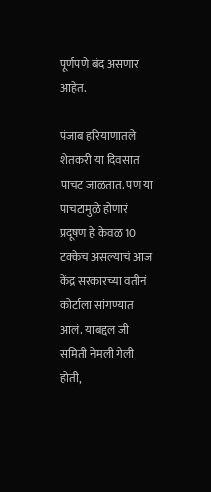पूर्णपणे बंद असणार आहेत.

पंजाब हरियाणातले शेतकरी या दिवसात पाचट जाळतात. पण या पाचटामुळे होणारं प्रदूषण हे केवळ 10 टक्केच असल्याचं आज केंद्र सरकारच्या वतीनं कोर्टाला सांगण्यात आलं. याबद्दल जी समिती नेमली गेली होती,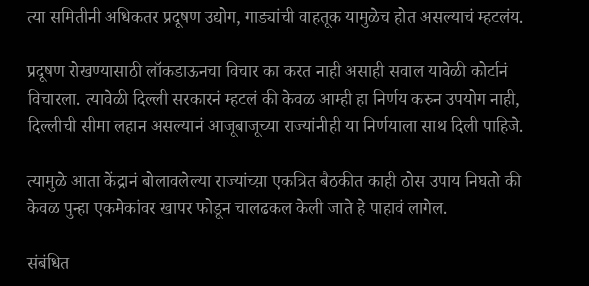त्या समितीनी अधिकतर प्रदूषण उद्योग, गाड्यांची वाहतूक यामुळेच होत असल्याचं म्हटलंय.

प्रदूषण रोखण्यासाठी लॉकडाऊनचा विचार का करत नाही असाही सवाल यावेळी कोर्टानं विचारला. त्यावेळी दिल्ली सरकारनं म्हटलं की केवळ आम्ही हा निर्णय करुन उपयोग नाही, दिल्लीची सीमा लहान असल्यानं आजूबाजूच्या राज्यांनीही या निर्णयाला साथ दिली पाहिजे.

त्यामुळे आता केंद्रानं बोलावलेल्या राज्यांच्य़ा एकत्रित बैठकीत काही ठोस उपाय निघतो की केवळ पुन्हा एकमेकांवर खापर फोडून चालढकल केली जाते हे पाहावं लागेल.

संबंधित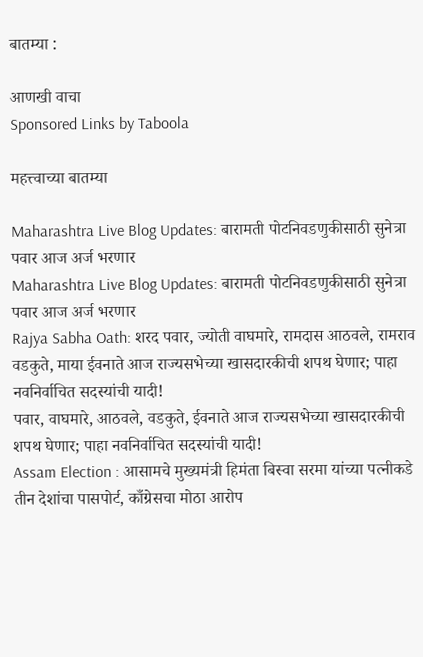बातम्या :

आणखी वाचा
Sponsored Links by Taboola

महत्त्वाच्या बातम्या

Maharashtra Live Blog Updates: बारामती पोटनिवडणुकीसाठी सुनेत्रा पवार आज अर्ज भरणार
Maharashtra Live Blog Updates: बारामती पोटनिवडणुकीसाठी सुनेत्रा पवार आज अर्ज भरणार
Rajya Sabha Oath: शरद पवार, ज्योती वाघमारे, रामदास आठवले, रामराव वडकुते, माया ईवनाते आज राज्यसभेच्या खासदारकीची शपथ घेणार; पाहा नवनिर्वाचित सदस्यांची यादी!
पवार, वाघमारे, आठवले, वडकुते, ईवनाते आज राज्यसभेच्या खासदारकीची शपथ घेणार; पाहा नवनिर्वाचित सदस्यांची यादी!
Assam Election : आसामचे मुख्यमंत्री हिमंता बिस्वा सरमा यांच्या पत्नीकडे तीन देशांचा पासपोर्ट, काँग्रेसचा मोठा आरोप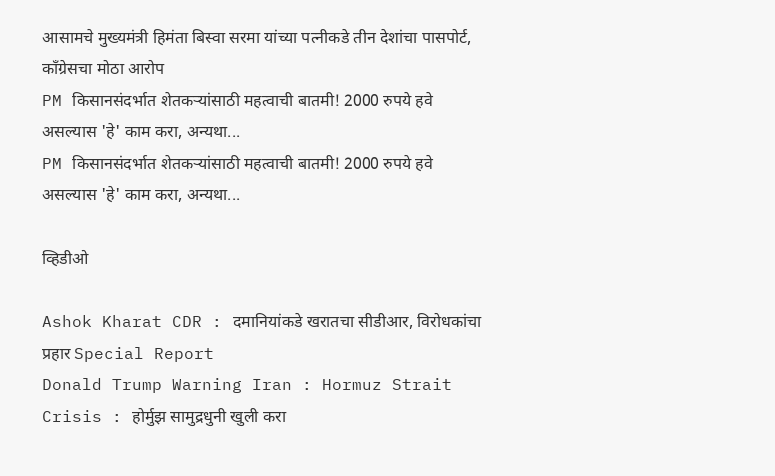आसामचे मुख्यमंत्री हिमंता बिस्वा सरमा यांच्या पत्नीकडे तीन देशांचा पासपोर्ट, काँग्रेसचा मोठा आरोप
PM किसानसंदर्भात शेतकऱ्यांसाठी महत्वाची बातमी! 2000 रुपये हवे असल्यास 'हे' काम करा, अन्यथा...
PM किसानसंदर्भात शेतकऱ्यांसाठी महत्वाची बातमी! 2000 रुपये हवे असल्यास 'हे' काम करा, अन्यथा...

व्हिडीओ

Ashok Kharat CDR : दमानियांकडे खरातचा सीडीआर, विरोधकांचा प्रहार Special Report
Donald Trump Warning Iran : Hormuz Strait Crisis : होर्मुझ सामुद्रधुनी खुली करा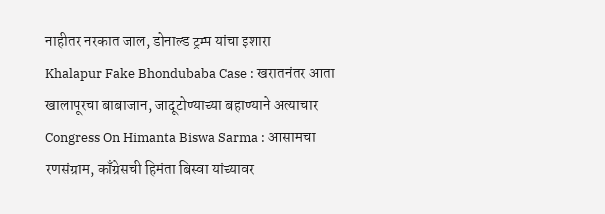नाहीतर नरकात जाल, डोनाल्ड ट्रम्प यांचा इशारा
Khalapur Fake Bhondubaba Case : खरातनंतर आता खालापूरचा बाबाजान, जादूटोण्याच्या बहाण्याने अत्याचार
Congress On Himanta Biswa Sarma : आसामचा रणसंग्राम, काँग्रेसची हिमंता बिस्वा यांच्यावर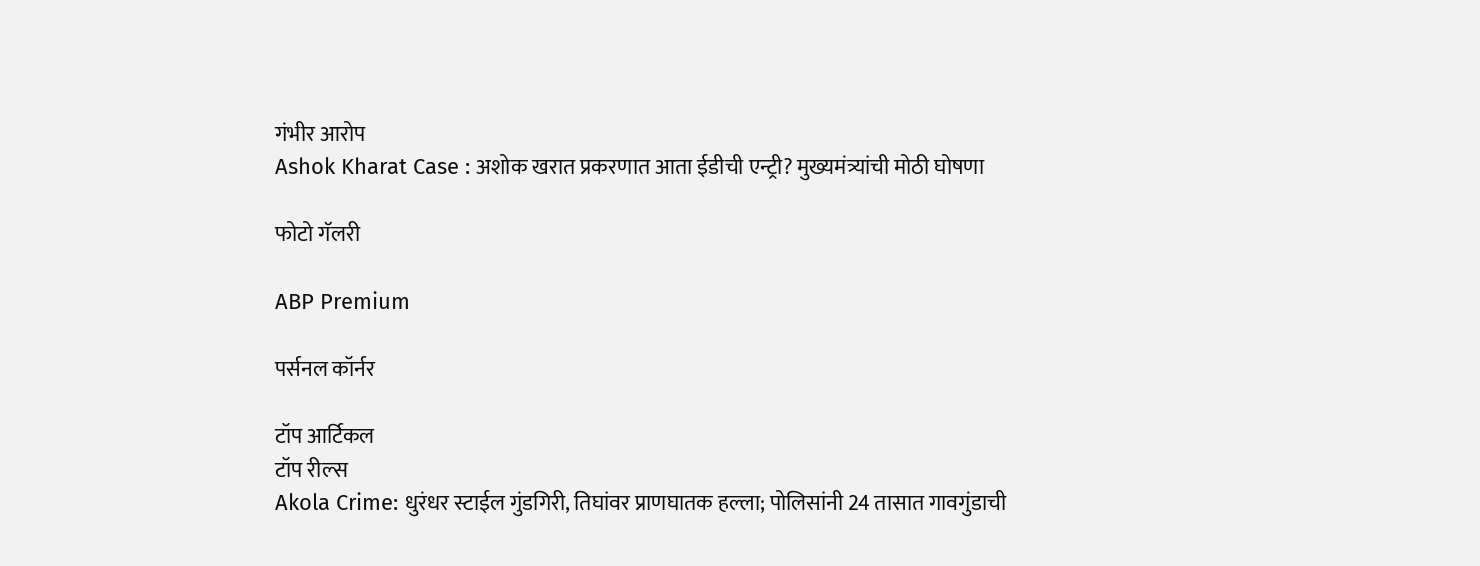गंभीर आरोप
Ashok Kharat Case : अशोक खरात प्रकरणात आता ईडीची एन्ट्री? मुख्यमंत्र्यांची मोठी घोषणा

फोटो गॅलरी

ABP Premium

पर्सनल कॉर्नर

टॉप आर्टिकल
टॉप रील्स
Akola Crime: धुरंधर स्टाईल गुंडगिरी, तिघांवर प्राणघातक हल्ला; पोलिसांनी 24 तासात गावगुंडाची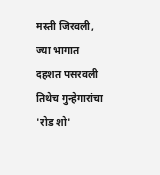मस्ती जिरवली, ज्या भागात दहशत पसरवली तिथेच गुन्हेगारांचा 'रोड शो'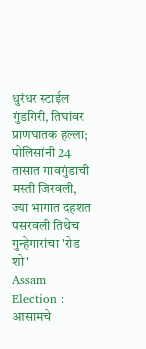धुरंधर स्टाईल गुंडगिरी, तिघांवर प्राणघातक हल्ला; पोलिसांनी 24 तासात गावगुंडाची मस्ती जिरवली, ज्या भागात दहशत पसरवली तिथेच गुन्हेगारांचा 'रोड शो'
Assam Election : आसामचे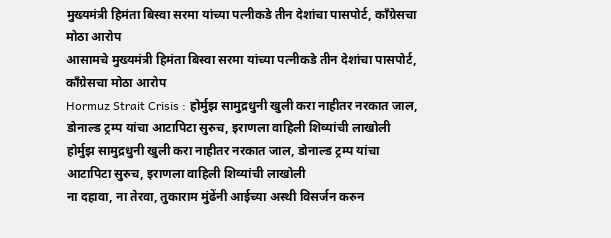मुख्यमंत्री हिमंता बिस्वा सरमा यांच्या पत्नीकडे तीन देशांचा पासपोर्ट, काँग्रेसचा मोठा आरोप
आसामचे मुख्यमंत्री हिमंता बिस्वा सरमा यांच्या पत्नीकडे तीन देशांचा पासपोर्ट, काँग्रेसचा मोठा आरोप
Hormuz Strait Crisis : होर्मुझ सामुद्रधुनी खुली करा नाहीतर नरकात जाल, डोनाल्ड ट्रम्प यांचा आटापिटा सुरुच, इराणला वाहिली शिव्यांची लाखोली
होर्मुझ सामुद्रधुनी खुली करा नाहीतर नरकात जाल, डोनाल्ड ट्रम्प यांचा आटापिटा सुरुच, इराणला वाहिली शिव्यांची लाखोली
ना दहावा, ना तेरवा, तुकाराम मुंढेंनी आईच्या अस्थी विसर्जन करुन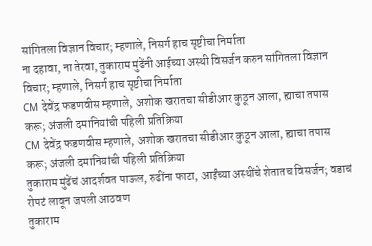सांगितला विज्ञान विचार; म्हणाले, निसर्ग हाच सृष्टीचा निर्माता
ना दहावा, ना तेरवा, तुकाराम मुंढेंनी आईच्या अस्थी विसर्जन करुन सांगितला विज्ञान विचार; म्हणाले, निसर्ग हाच सृष्टीचा निर्माता
CM देवेंद्र फडणवीस म्हणाले, अशोक खरातचा सीडीआर कुठून आला, ह्याचा तपास करू; अंजली दमानियांची पहिली प्रतिक्रिया
CM देवेंद्र फडणवीस म्हणाले, अशोक खरातचा सीडीआर कुठून आला, ह्याचा तपास करू; अंजली दमानियांची पहिली प्रतिक्रिया
तुकाराम मुंढेंचं आदर्शवत पाऊल, रुढींना फाटा, आईंच्या अस्थींचे शेतातच विसर्जन; वडाचं रोपटं लावून जपली आठवण
तुकाराम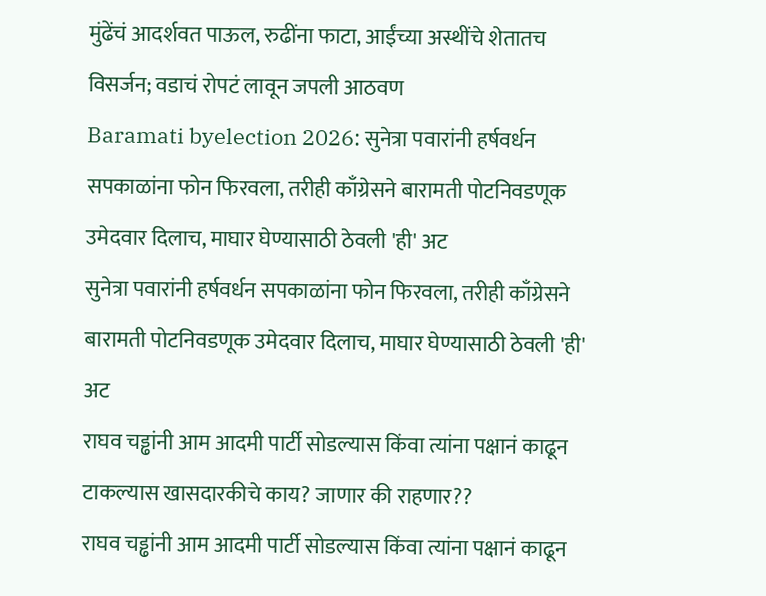मुंढेंचं आदर्शवत पाऊल, रुढींना फाटा, आईंच्या अस्थींचे शेतातच विसर्जन; वडाचं रोपटं लावून जपली आठवण
Baramati byelection 2026: सुनेत्रा पवारांनी हर्षवर्धन सपकाळांना फोन फिरवला, तरीही काँग्रेसने बारामती पोटनिवडणूक उमेदवार दिलाच, माघार घेण्यासाठी ठेवली 'ही' अट
सुनेत्रा पवारांनी हर्षवर्धन सपकाळांना फोन फिरवला, तरीही काँग्रेसने बारामती पोटनिवडणूक उमेदवार दिलाच, माघार घेण्यासाठी ठेवली 'ही' अट
राघव चड्ढांनी आम आदमी पार्टी सोडल्यास किंवा त्यांना पक्षानं काढून टाकल्यास खासदारकीचे काय? जाणार की राहणार??
राघव चड्ढांनी आम आदमी पार्टी सोडल्यास किंवा त्यांना पक्षानं काढून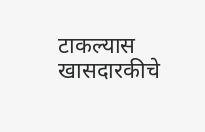टाकल्यास खासदारकीचे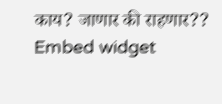काय? जाणार की राहणार??
Embed widget